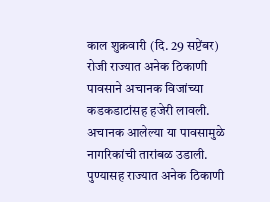काल शुक्रवारी (दि. 29 सप्टेंबर) रोजी राज्यात अनेक ठिकाणी पावसाने अचानक विजांच्या कडकडाटांसह हजेरी लावली. अचानक आलेल्या या पावसामुळे नागरिकांची तारांबळ उडाली. पुण्यासह राज्यात अनेक ठिकाणी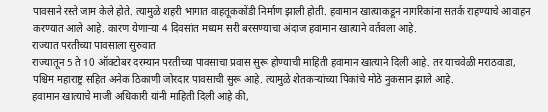पावसाने रस्ते जाम केले होते. त्यामुळे शहरी भागात वाहतूककोंडी निर्माण झाली होती. हवामान खात्याकडून नागरिकांना सतर्क राहण्याचे आवाहन करण्यात आले आहे. कारण येणाऱ्या 4 दिवसांत मध्यम सरी बरसण्याचा अंदाज हवामान खात्याने वर्तवला आहे.
राज्यात परतीच्या पावसाला सुरुवात
राज्यातून 5 ते 10 ऑक्टोबर दरम्यान परतीच्या पावसाचा प्रवास सुरू होण्याची माहिती हवामान खात्याने दिली आहे. तर याचवेळी मराठवाडा, पश्चिम महाराष्ट्र सहित अनेक ठिकाणी जोरदार पावसाची सुरू आहे. त्यामुळे शेतकऱ्यांच्या पिकांचे मोठे नुकसान झाले आहे.
हवामान खात्याचे माजी अधिकारी यांनी माहिती दिली आहे की,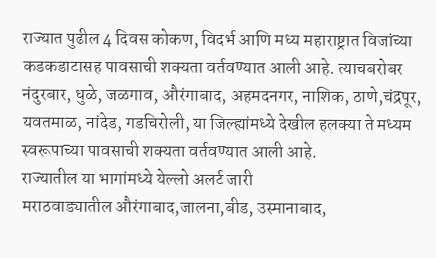राज्यात पुढील 4 दिवस कोकण, विदर्भ आणि मध्य महाराष्ट्रात विजांच्या कडकडाटासह पावसाची शक्यता वर्तवण्यात आली आहे. त्याचबरोबर नंदुरबार, धुळे, जळगाव, औरंगाबाद, अहमदनगर, नाशिक, ठाणे,चंद्रपूर, यवतमाळ, नांदेड, गडचिरोली, या जिल्ह्यांमध्ये देखील हलक्या ते मध्यम स्वरूपाच्या पावसाची शक्यता वर्तवण्यात आली आहे.
राज्यातील या भागांमध्ये येल्लो अलर्ट जारी
मराठवाड्यातील औरंगाबाद,जालना,बीड, उस्मानाबाद,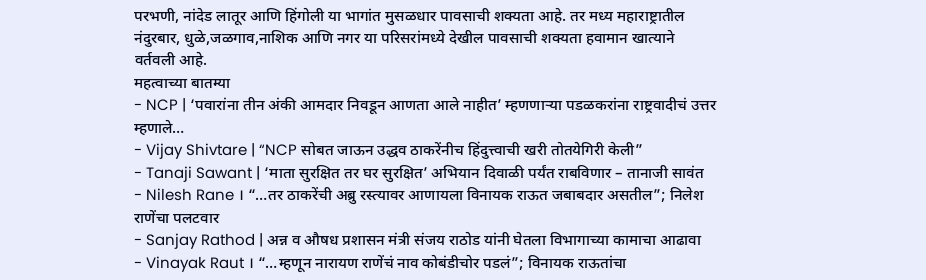परभणी, नांदेड लातूर आणि हिंगोली या भागांत मुसळधार पावसाची शक्यता आहे. तर मध्य महाराष्ट्रातील नंदुरबार, धुळे,जळगाव,नाशिक आणि नगर या परिसरांमध्ये देखील पावसाची शक्यता हवामान खात्याने वर्तवली आहे.
महत्वाच्या बातम्या
- NCP | ‘पवारांना तीन अंकी आमदार निवडून आणता आले नाहीत’ म्हणणाऱ्या पडळकरांना राष्ट्रवादीचं उत्तर म्हणाले…
- Vijay Shivtare | “NCP सोबत जाऊन उद्धव ठाकरेंनीच हिंदुत्त्वाची खरी तोतयेगिरी केली”
- Tanaji Sawant | ‘माता सुरक्षित तर घर सुरक्षित’ अभियान दिवाळी पर्यंत राबविणार – तानाजी सावंत
- Nilesh Rane । “…तर ठाकरेंची अब्रु रस्त्यावर आणायला विनायक राऊत जबाबदार असतील”; निलेश राणेंचा पलटवार
- Sanjay Rathod | अन्न व औषध प्रशासन मंत्री संजय राठोड यांनी घेतला विभागाच्या कामाचा आढावा
- Vinayak Raut । “…म्हणून नारायण राणेंचं नाव कोबंडीचोर पडलं”; विनायक राऊतांचा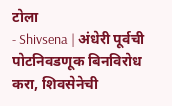टोला
- Shivsena | अंधेरी पूर्वची पोटनिवडणूक बिनविरोध करा, शिवसेनेची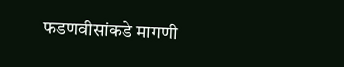फडणवीसांकडे मागणी